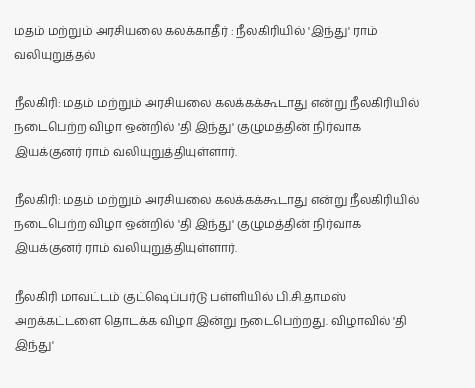மதம் மற்றும் அரசியலை கலக்காதீர் : நீலகிரியில் 'இந்து' ராம் வலியுறுத்தல்

நீலகிரி: மதம் மற்றும் அரசியலை கலக்கக்கூடாது என்று நீலகிரியில் நடைபெற்ற விழா ஒன்றில் 'தி இந்து' குழுமத்தின் நிர்வாக இயக்குனர் ராம் வலியுறுத்தியுள்ளார்.

நீலகிரி: மதம் மற்றும் அரசியலை கலக்கக்கூடாது என்று நீலகிரியில் நடைபெற்ற விழா ஒன்றில் 'தி இந்து' குழுமத்தின் நிர்வாக இயக்குனர் ராம் வலியுறுத்தியுள்ளார்.

நீலகிரி மாவட்டம் குட்ஷெப்பர்டு பள்ளியில் பி.சி.தாமஸ் அறக்கட்டளை தொடக்க விழா இன்று நடைபெற்றது. விழாவில் 'தி இந்து'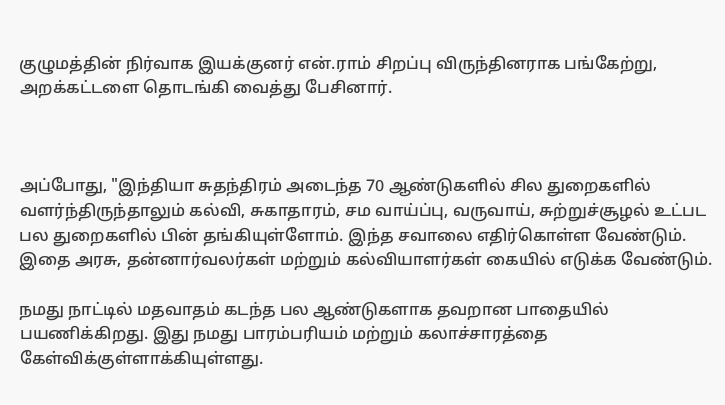குழுமத்தின் நிர்வாக இயக்குனர் என்.ராம் சிறப்பு விருந்தினராக பங்கேற்று, அறக்கட்டளை தொடங்கி வைத்து பேசினார்.



அப்போது, "இந்தியா சுதந்திரம் அடைந்த 70 ஆண்டுகளில் சில துறைகளில் வளர்ந்திருந்தாலும் கல்வி, சுகாதாரம், சம வாய்ப்பு, வருவாய், சுற்றுச்சூழல் உட்பட பல துறைகளில் பின் தங்கியுள்ளோம். இந்த சவாலை எதிர்கொள்ள வேண்டும். இதை அரசு, தன்னார்வலர்கள் மற்றும் கல்வியாளர்கள் கையில் எடுக்க வேண்டும்.

நமது நாட்டில் மதவாதம் கடந்த பல ஆண்டுகளாக தவறான பாதையில் பயணிக்கிறது. இது நமது பாரம்பரியம் மற்றும் கலாச்சாரத்தை கேள்விக்குள்ளாக்கியுள்ளது.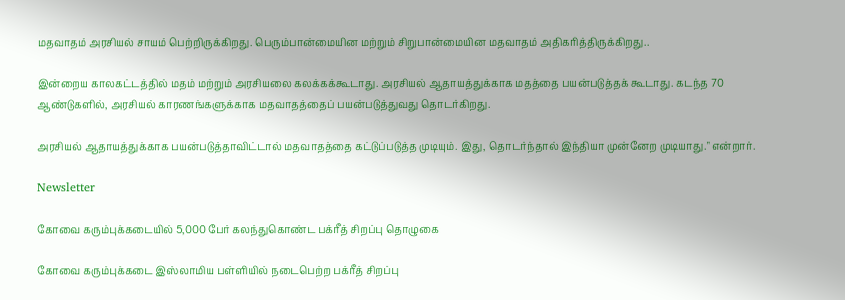மதவாதம் அரசியல் சாயம் பெற்றிருக்கிறது. பெரும்பான்மையின மற்றும் சிறுபான்மையின மதவாதம் அதிகரித்திருக்கிறது..

இன்றைய காலகட்டத்தில் மதம் மற்றும் அரசியலை கலக்கக்கூடாது. அரசியல் ஆதாயத்துக்காக மதத்தை பயன்படுத்தக் கூடாது. கடந்த 70 ஆண்டுகளில், அரசியல் காரணங்களுக்காக மதவாதத்தைப் பயன்படுத்துவது தொடர்கிறது.

அரசியல் ஆதாயத்துக்காக பயன்படுத்தாவிட்டால் மதவாதத்தை கட்டுப்படுத்த முடியும். இது, தொடர்ந்தால் இந்தியா முன்னேற முடியாது." என்றார்.

Newsletter

கோவை கரும்புக்கடையில் 5,000 பேர் கலந்துகொண்ட பக்ரீத் சிறப்பு தொழுகை

கோவை கரும்புக்கடை இஸ்லாமிய பள்ளியில் நடைபெற்ற பக்ரீத் சிறப்பு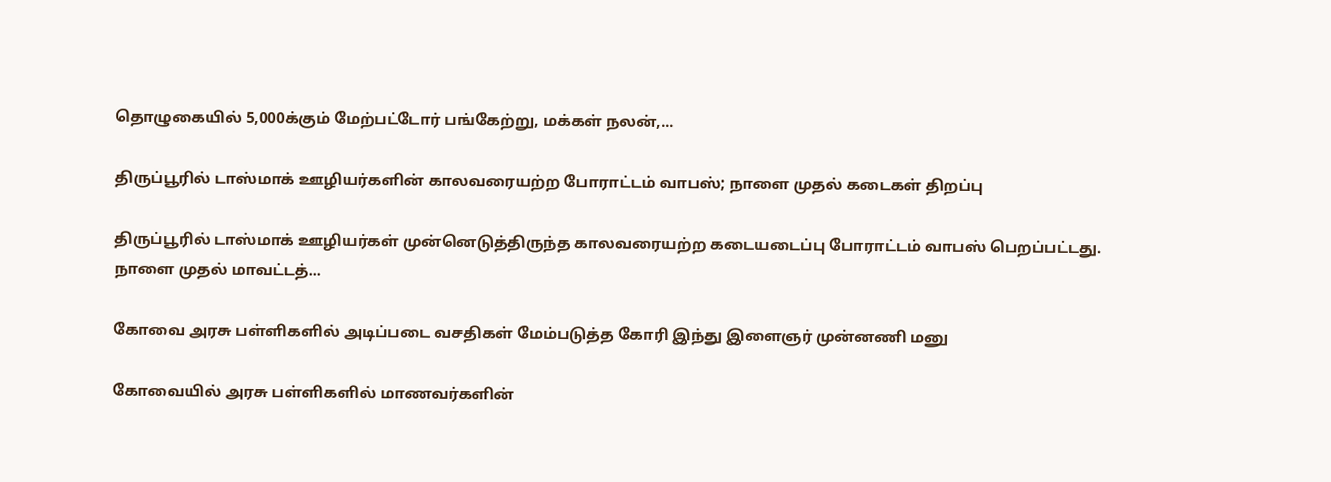தொழுகையில் 5,000க்கும் மேற்பட்டோர் பங்கேற்று, மக்கள் நலன்,...

திருப்பூரில் டாஸ்மாக் ஊழியர்களின் காலவரையற்ற போராட்டம் வாபஸ்; நாளை முதல் கடைகள் திறப்பு

திருப்பூரில் டாஸ்மாக் ஊழியர்கள் முன்னெடுத்திருந்த காலவரையற்ற கடையடைப்பு போராட்டம் வாபஸ் பெறப்பட்டது. நாளை முதல் மாவட்டத்...

கோவை அரசு பள்ளிகளில் அடிப்படை வசதிகள் மேம்படுத்த கோரி இந்து இளைஞர் முன்னணி மனு

கோவையில் அரசு பள்ளிகளில் மாணவர்களின்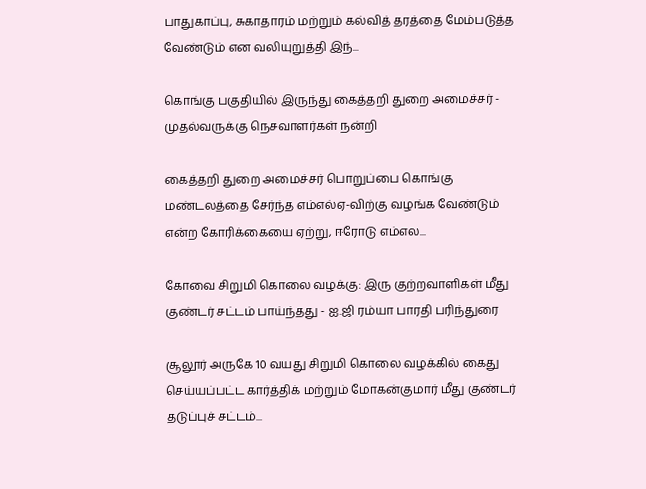பாதுகாப்பு, சுகாதாரம் மற்றும் கல்வித் தரத்தை மேம்படுத்த வேண்டும் என வலியுறுத்தி இந்...

கொங்கு பகுதியில் இருந்து கைத்தறி துறை அமைச்சர் - முதல்வருக்கு நெசவாளர்கள் நன்றி

கைத்தறி துறை அமைச்சர் பொறுப்பை கொங்கு மண்டலத்தை சேர்ந்த எம்எல்ஏ-விற்கு வழங்க வேண்டும் என்ற கோரிக்கையை ஏற்று, ஈரோடு எம்எல...

கோவை சிறுமி கொலை வழக்கு: இரு குற்றவாளிகள் மீது குண்டர் சட்டம் பாய்ந்தது - ஐ.ஜி ரம்யா பாரதி பரிந்துரை

சூலூர் அருகே 10 வயது சிறுமி கொலை வழக்கில் கைது செய்யப்பட்ட கார்த்திக் மற்றும் மோகன்குமார் மீது குண்டர் தடுப்புச் சட்டம்...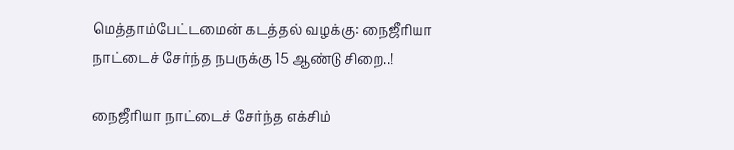மெத்தாம்பேட்டமைன் கடத்தல் வழக்கு: நைஜீரியா நாட்டைச் சேர்ந்த நபருக்கு 15 ஆண்டு சிறை..!

நைஜீரியா நாட்டைச் சேர்ந்த எக்சிம்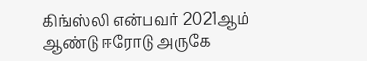கிங்ஸ்லி என்பவர் 2021ஆம் ஆண்டு ஈரோடு அருகே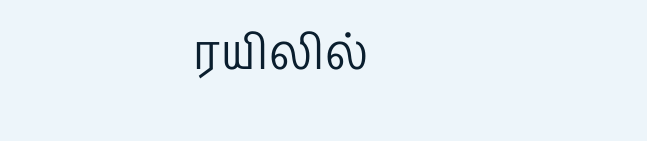ரயிலில்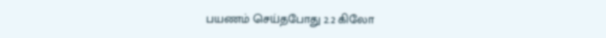பயணம் செய்தபோது 2.2 கிலோ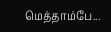மெத்தாம்பே...